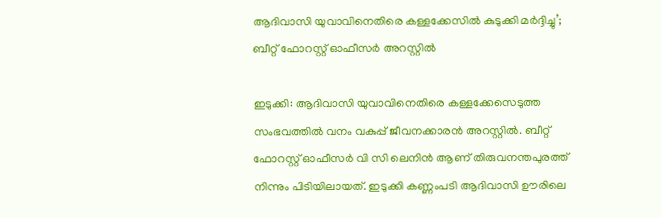ആദിവാസി യുവാവിനെതിരെ കള്ളക്കേസില്‍ കുടുക്കി മർദ്ദിച്ചു’; ബീറ്റ് ഫോറസ്റ്റ് ഓഫീസര്‍ അറസ്റ്റില്‍

ഇടുക്കി: ആദിവാസി യുവാവിനെതിരെ കള്ളക്കേസെടുത്ത സംഭവത്തില്‍ വനം വകുപ്പ് ജീവനക്കാരന്‍ അറസ്റ്റില്‍. ബീറ്റ് ഫോറസ്റ്റ് ഓഫീസര്‍ വി സി ലെനിന്‍ ആണ് തിരുവനന്തപുരത്ത് നിന്നും പിടിയിലായത്. ഇടുക്കി കണ്ണംപടി ആദിവാസി ഊരിലെ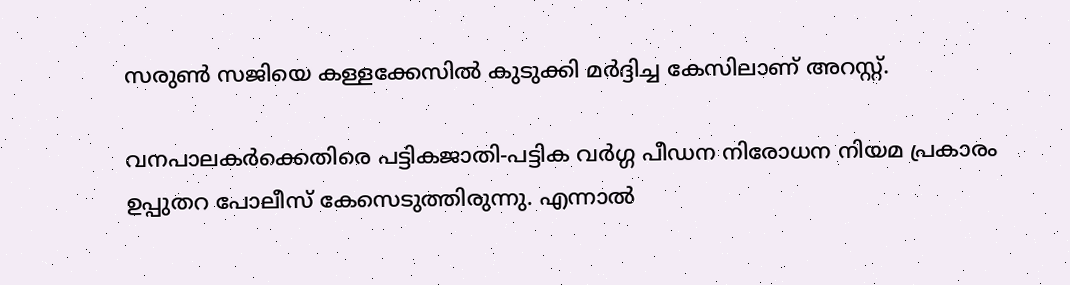സരുണ്‍ സജിയെ കള്ളക്കേസില്‍ കുടുക്കി മര്‍ദ്ദിച്ച കേസിലാണ് അറസ്റ്റ്.

വനപാലകര്‍ക്കെതിരെ പട്ടികജാതി-പട്ടിക വര്‍ഗ്ഗ പീഡന നിരോധന നിയമ പ്രകാരം ഉപ്പുതറ പോലീസ് കേസെടുത്തിരുന്നു. എന്നാല്‍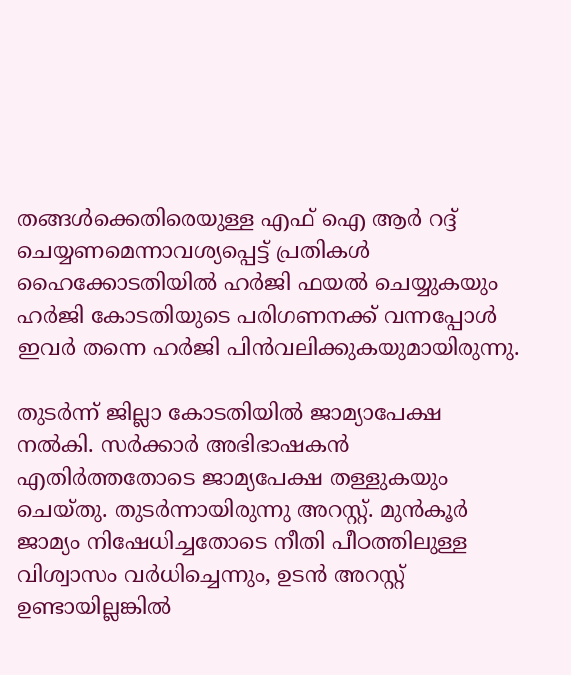തങ്ങള്‍ക്കെതിരെയുള്ള എഫ് ഐ ആര്‍ റദ്ദ് ചെയ്യണമെന്നാവശ്യപ്പെട്ട് പ്രതികള്‍ ഹൈക്കോടതിയില്‍ ഹര്‍ജി ഫയല്‍ ചെയ്യുകയും ഹര്‍ജി കോടതിയുടെ പരിഗണനക്ക് വന്നപ്പോള്‍ ഇവര്‍ തന്നെ ഹര്‍ജി പിന്‍വലിക്കുകയുമായിരുന്നു.

തുടര്‍ന്ന് ജില്ലാ കോടതിയില്‍ ജാമ്യാപേക്ഷ നല്‍കി. സര്‍ക്കാര്‍ അഭിഭാഷകന്‍ എതിര്‍ത്തതോടെ ജാമ്യപേക്ഷ തള്ളുകയും ചെയ്തു. തുടര്‍ന്നായിരുന്നു അറസ്റ്റ്. മുന്‍കൂര്‍ ജാമ്യം നിഷേധിച്ചതോടെ നീതി പീഠത്തിലുള്ള വിശ്വാസം വര്‍ധിച്ചെന്നും, ഉടന്‍ അറസ്റ്റ് ഉണ്ടായില്ലങ്കില്‍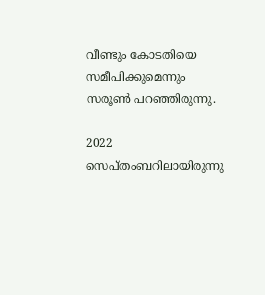വീണ്ടും കോടതിയെ സമീപിക്കുമെന്നും സരൂണ്‍ പറഞ്ഞിരുന്നു.

2022 സെപ്തംബറിലായിരുന്നു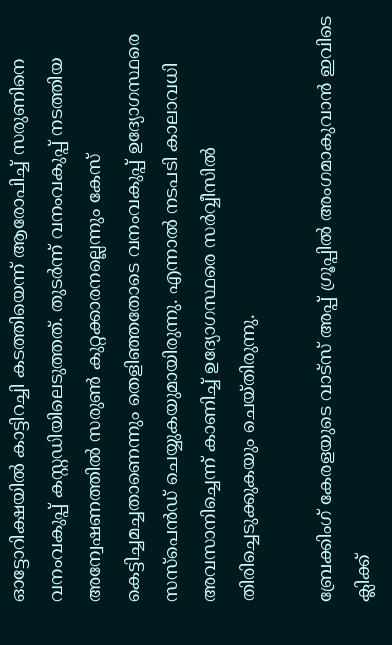ഓട്ടോറിക്ഷയില്‍ കാട്ടിറച്ചി കടത്തിയെന്ന് ആരോപിച്ച് സരുണിനെ വനംവകുപ്പ് കസ്റ്റഡിയിലെടുത്തത്. തുടര്‍ന്ന് വനംവകുപ്പ് നടത്തിയ അന്വേഷണത്തില്‍ സരുണ്‍ കുറ്റക്കാരനല്ലെന്നും കേസ് കെട്ടിച്ചമച്ചതാണെന്നും തെളിഞ്ഞതോടെ വനംവകുപ്പ് ഉദ്യോഗസ്ഥരെ സസ്‌പെന്‍ഡ് ചെയ്യുകയുമായിരുന്നു. എന്നാല്‍ നടപടി കാലാവധി അവസാനിച്ചെന്ന് കാണിച്ച് ഉദ്യോഗസ്ഥരെ സര്‍വ്വീസില്‍ തിരിച്ചെടുക്കുകയും ചെയ്തിരുന്നു.

ബ്രേക്കിംഗ് കേരളയുടെ വാട്സ് അപ്പ് ഗ്രൂപ്പിൽ അംഗമാകുവാൻ ഇവിടെ ക്ലിക്ക്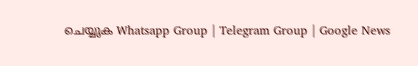ചെയ്യുക Whatsapp Group | Telegram Group | Google News